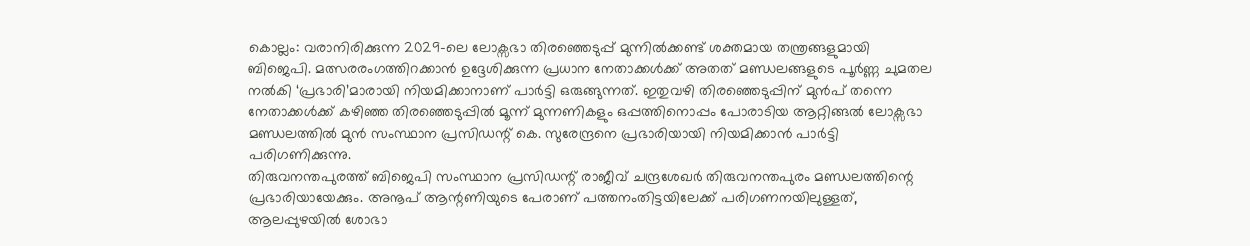കൊല്ലം: വരാനിരിക്കുന്ന 2029-ലെ ലോക്സഭാ തിരഞ്ഞെടുപ്പ് മുന്നിൽക്കണ്ട് ശക്തമായ തന്ത്രങ്ങളുമായി ബിജെപി. മത്സരരംഗത്തിറക്കാൻ ഉദ്ദേശിക്കുന്ന പ്രധാന നേതാക്കൾക്ക് അതത് മണ്ഡലങ്ങളുടെ പൂർണ്ണ ചുമതല നൽകി ‘പ്രഭാരി’മാരായി നിയമിക്കാനാണ് പാർട്ടി ഒരുങ്ങുന്നത്. ഇതുവഴി തിരഞ്ഞെടുപ്പിന് മുൻപ് തന്നെ നേതാക്കൾക്ക് കഴിഞ്ഞ തിരഞ്ഞെടുപ്പിൽ മൂന്ന് മുന്നണികളും ഒപ്പത്തിനൊപ്പം പോരാടിയ ആറ്റിങ്ങൽ ലോക്സഭാ മണ്ഡലത്തിൽ മുൻ സംസ്ഥാന പ്രസിഡന്റ് കെ. സുരേന്ദ്രനെ പ്രഭാരിയായി നിയമിക്കാൻ പാർട്ടി പരിഗണിക്കുന്നു.
തിരുവനന്തപുരത്ത് ബിജെപി സംസ്ഥാന പ്രസിഡന്റ് രാജീവ് ചന്ദ്രശേഖർ തിരുവനന്തപുരം മണ്ഡലത്തിന്റെ പ്രഭാരിയായേക്കും. അനൂപ് ആന്റണിയുടെ പേരാണ് പത്തനംതിട്ടയിലേക്ക് പരിഗണനയിലുള്ളത്, ആലപ്പുഴയിൽ ശോഭാ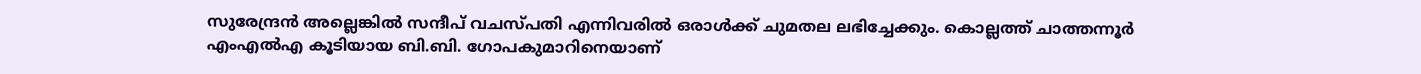സുരേന്ദ്രൻ അല്ലെങ്കിൽ സന്ദീപ് വചസ്പതി എന്നിവരിൽ ഒരാൾക്ക് ചുമതല ലഭിച്ചേക്കും. കൊല്ലത്ത് ചാത്തന്നൂർ എംഎൽഎ കൂടിയായ ബി.ബി. ഗോപകുമാറിനെയാണ്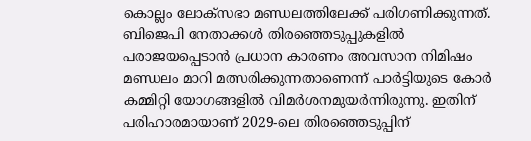കൊല്ലം ലോക്സഭാ മണ്ഡലത്തിലേക്ക് പരിഗണിക്കുന്നത്.
ബിജെപി നേതാക്കൾ തിരഞ്ഞെടുപ്പുകളിൽ പരാജയപ്പെടാൻ പ്രധാന കാരണം അവസാന നിമിഷം മണ്ഡലം മാറി മത്സരിക്കുന്നതാണെന്ന് പാർട്ടിയുടെ കോർ കമ്മിറ്റി യോഗങ്ങളിൽ വിമർശനമുയർന്നിരുന്നു. ഇതിന് പരിഹാരമായാണ് 2029-ലെ തിരഞ്ഞെടുപ്പിന്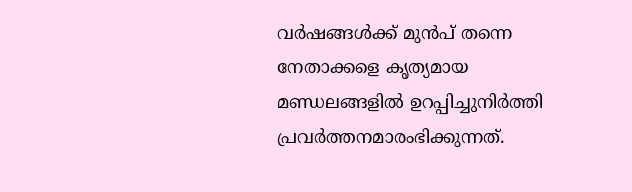വർഷങ്ങൾക്ക് മുൻപ് തന്നെ നേതാക്കളെ കൃത്യമായ മണ്ഡലങ്ങളിൽ ഉറപ്പിച്ചുനിർത്തി പ്രവർത്തനമാരംഭിക്കുന്നത്.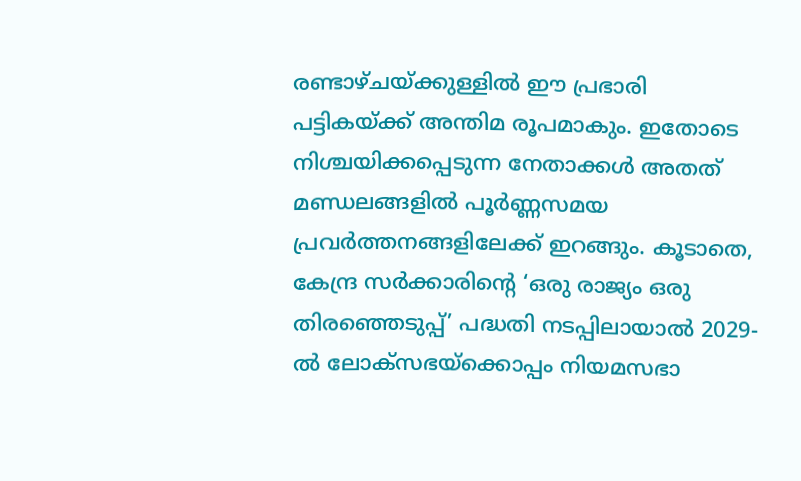രണ്ടാഴ്ചയ്ക്കുള്ളിൽ ഈ പ്രഭാരി പട്ടികയ്ക്ക് അന്തിമ രൂപമാകും. ഇതോടെ നിശ്ചയിക്കപ്പെടുന്ന നേതാക്കൾ അതത് മണ്ഡലങ്ങളിൽ പൂർണ്ണസമയ പ്രവർത്തനങ്ങളിലേക്ക് ഇറങ്ങും. കൂടാതെ, കേന്ദ്ര സർക്കാരിന്റെ ‘ഒരു രാജ്യം ഒരു തിരഞ്ഞെടുപ്പ്’ പദ്ധതി നടപ്പിലായാൽ 2029-ൽ ലോക്സഭയ്ക്കൊപ്പം നിയമസഭാ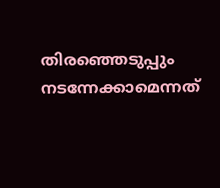തിരഞ്ഞെടുപ്പും നടന്നേക്കാമെന്നത്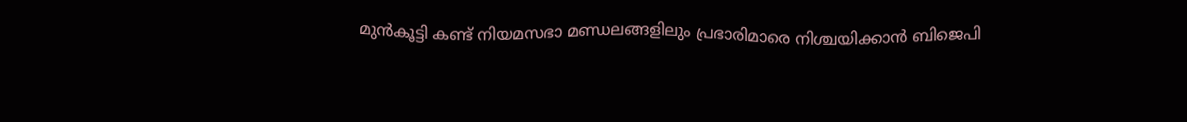മുൻകൂട്ടി കണ്ട് നിയമസഭാ മണ്ഡലങ്ങളിലും പ്രഭാരിമാരെ നിശ്ചയിക്കാൻ ബിജെപി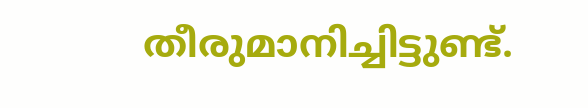തീരുമാനിച്ചിട്ടുണ്ട്.